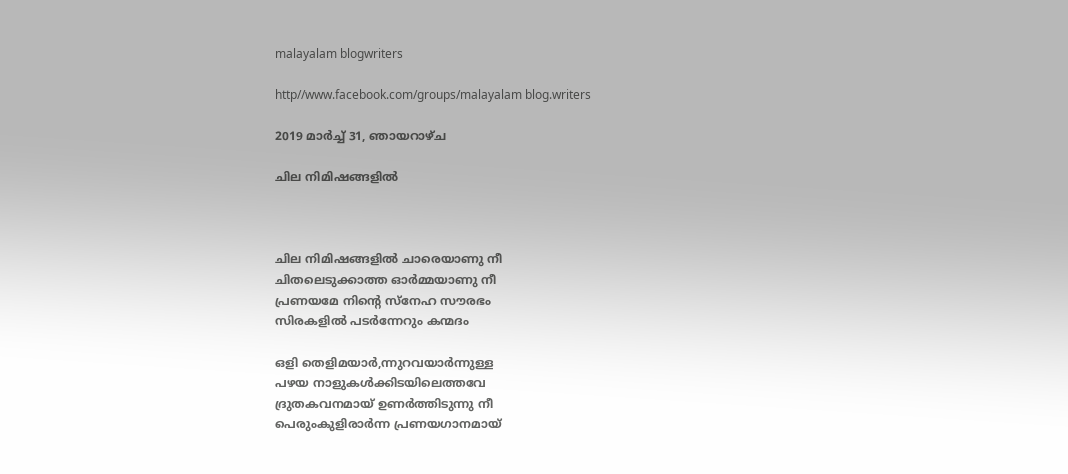malayalam blogwriters

http//www.facebook.com/groups/malayalam blog.writers

2019 മാർച്ച് 31, ഞായറാഴ്‌ച

ചില നിമിഷങ്ങളിൽ



ചില നിമിഷങ്ങളിൽ ചാരെയാണു നീ
ചിതലെടുക്കാത്ത ഓർമ്മയാണു നീ
പ്രണയമേ നിന്റെ സ്നേഹ സൗരഭം
സിരകളിൽ പടർന്നേറും കന്മദം

ഒളി തെളിമയാർ,ന്നുറവയാർന്നുള്ള
പഴയ നാളുകൾക്കിടയിലെത്തവേ
ദ്രുതകവനമായ് ഉണർത്തിടുന്നു നീ
പെരുംകുളിരാർന്ന പ്രണയഗാനമായ്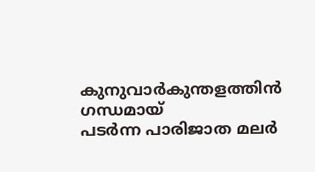കുനുവാർകുന്തളത്തിൻ ഗന്ധമായ്
പടർന്ന പാരിജാത മലർ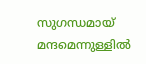സുഗന്ധമായ്
മന്ദമെന്നുള്ളിൽ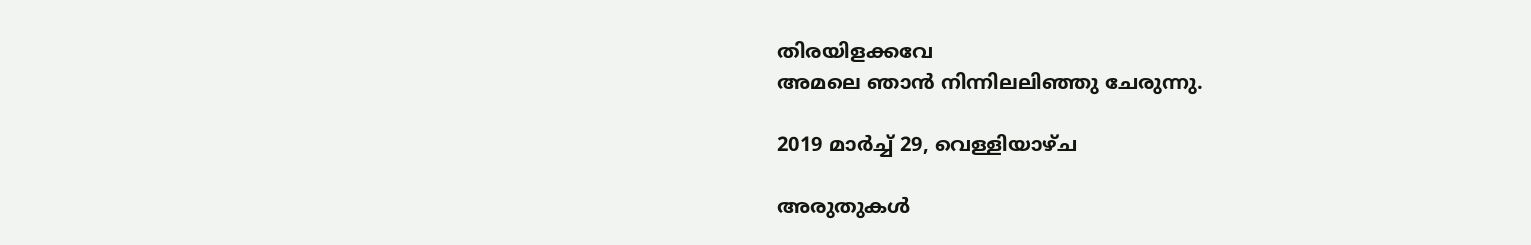തിരയിളക്കവേ
അമലെ ഞാൻ നിന്നിലലിഞ്ഞു ചേരുന്നു.

2019 മാർച്ച് 29, വെള്ളിയാഴ്‌ച

അരുതുകൾ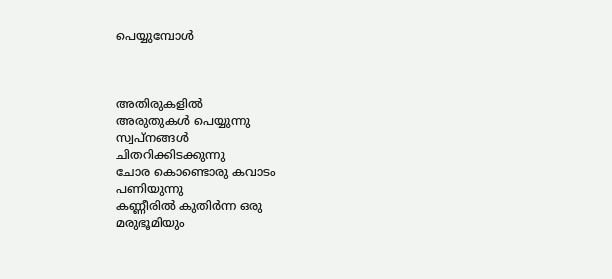പെയ്യുമ്പോൾ



അതിരുകളിൽ
അരുതുകൾ പെയ്യുന്നു
സ്വപ്നങ്ങൾ
ചിതറിക്കിടക്കുന്നു
ചോര കൊണ്ടൊരു കവാടം
പണിയുന്നു
കണ്ണീരിൽ കുതിർന്ന ഒരു
മരുഭൂമിയും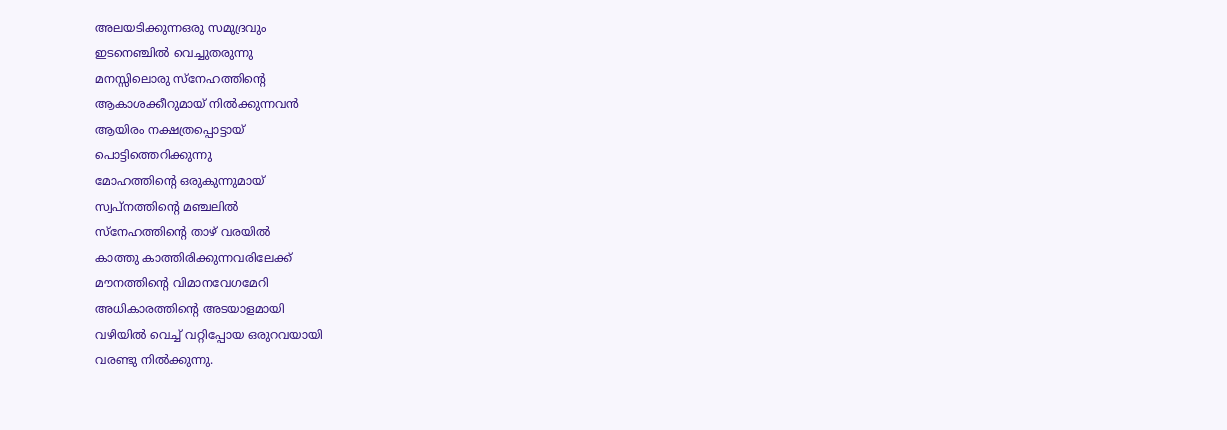അലയടിക്കുന്നഒരു സമുദ്രവും
ഇടനെഞ്ചിൽ വെച്ചുതരുന്നു
മനസ്സിലൊരു സ്നേഹത്തിന്റെ
ആകാശക്കീറുമായ് നിൽക്കുന്നവൻ
ആയിരം നക്ഷത്രപ്പൊട്ടായ്
പൊട്ടിത്തെറിക്കുന്നു
മോഹത്തിന്റെ ഒരുകുന്നുമായ്
സ്വപ്നത്തിന്റെ മഞ്ചലിൽ
സ്നേഹത്തിന്റെ താഴ് വരയിൽ
കാത്തു കാത്തിരിക്കുന്നവരിലേക്ക്
മൗനത്തിന്റെ വിമാനവേഗമേറി
അധികാരത്തിന്റെ അടയാളമായി
വഴിയിൽ വെച്ച് വറ്റിപ്പോയ ഒരുറവയായി
വരണ്ടു നിൽക്കുന്നു.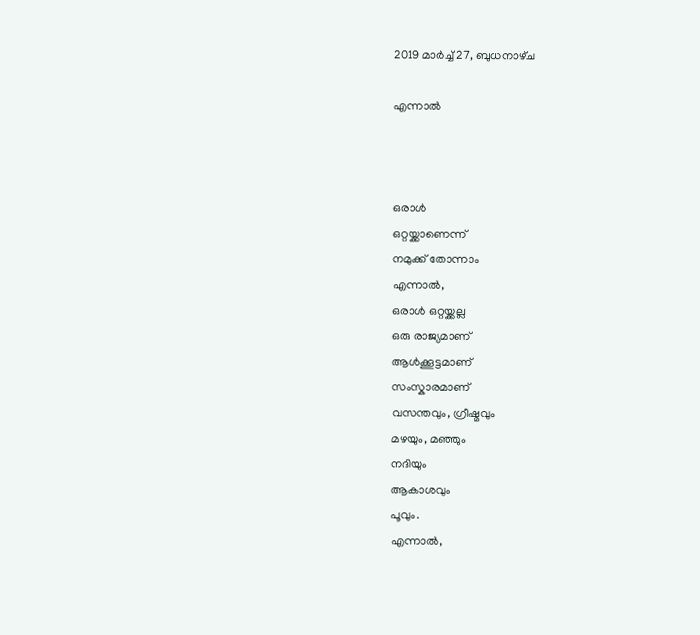2019 മാർച്ച് 27, ബുധനാഴ്‌ച

എന്നാൽ



ഒരാൾ
ഒറ്റയ്ക്കാണെന്ന്
നമുക്ക് തോന്നാം
എന്നാൽ,
ഒരാൾ ഒറ്റയ്ക്കല്ല
ഒരു രാജ്യമാണ്
ആൾക്കൂട്ടമാണ്
സംസ്കാരമാണ്
വസന്തവും, ഗ്രീഷ്മവും
മഴയും, മഞ്ഞും
നദിയും
ആകാശവും
പൂവും.
എന്നാൽ,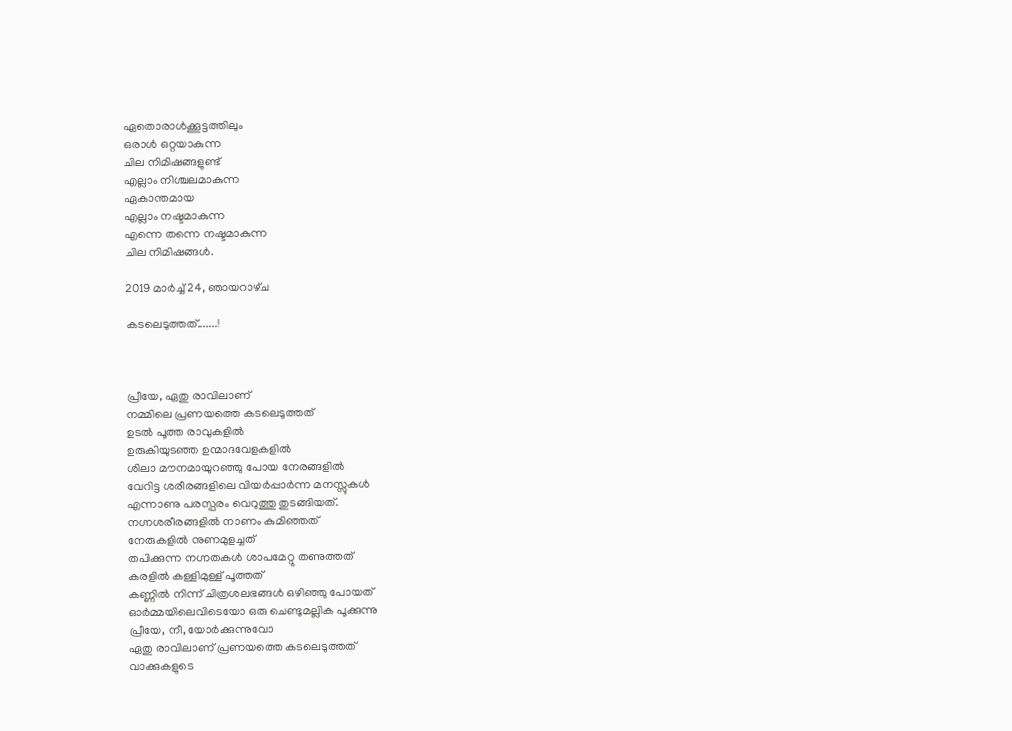ഏതൊരാൾക്കൂട്ടത്തിലും
ഒരാൾ ഒറ്റയാകുന്ന
ചില നിമിഷങ്ങളുണ്ട്
എല്ലാം നിശ്ചലമാകുന്ന
ഏകാന്തമായ
എല്ലാം നഷ്ടമാകുന്ന
എന്നെ തന്നെ നഷ്ടമാകുന്ന
ചില നിമിഷങ്ങൾ.

2019 മാർച്ച് 24, ഞായറാഴ്‌ച

കടലെടുത്തത്.......!



പ്രീയേ, ഏതു രാവിലാണ്
നമ്മിലെ പ്രണയത്തെ കടലെടുത്തത്
ഉടൽ പൂത്ത രാവുകളിൽ
ഉരുകിയുടഞ്ഞ ഉന്മാദവേളകളിൽ
ശിലാ മൗനമായുറഞ്ഞു പോയ നേരങ്ങളിൽ
വേറിട്ട ശരീരങ്ങളിലെ വിയർപ്പാർന്ന മനസ്സുകൾ
എന്നാണു പരസ്പരം വെറുത്തു തുടങ്ങിയത്.
നഗ്നശരീരങ്ങളിൽ നാണം കുമിഞ്ഞത്
നേരുകളിൽ നുണമുളച്ചത്
തപിക്കുന്ന നഗ്നതകൾ ശാപമേറ്റു തണുത്തത്
കരളിൽ കള്ളിമുള്ള് പൂത്തത്
കണ്ണിൽ നിന്ന് ചിത്രശലഭങ്ങൾ ഒഴിഞ്ഞു പോയത്
ഓർമ്മയിലെവിടെയോ ഒരു ചെണ്ടുമല്ലിക പൂക്കുന്നു
പ്രീയേ, നീ, യോർക്കുന്നുവോ
ഏതു രാവിലാണ് പ്രണയത്തെ കടലെടുത്തത്
വാക്കുകളുടെ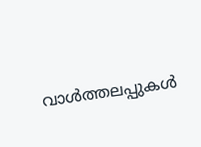വാൾത്തലപ്പുകൾ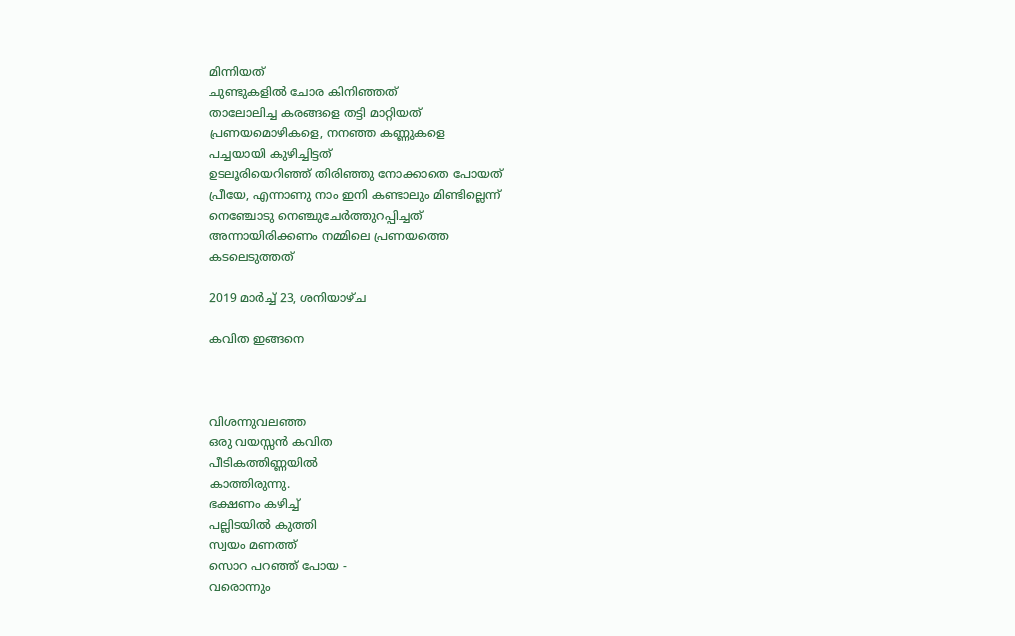മിന്നിയത്
ചുണ്ടുകളിൽ ചോര കിനിഞ്ഞത്
താലോലിച്ച കരങ്ങളെ തട്ടി മാറ്റിയത്
പ്രണയമൊഴികളെ, നനഞ്ഞ കണ്ണുകളെ
പച്ചയായി കുഴിച്ചിട്ടത്
ഉടലൂരിയെറിഞ്ഞ് തിരിഞ്ഞു നോക്കാതെ പോയത്
പ്രീയേ, എന്നാണു നാം ഇനി കണ്ടാലും മിണ്ടില്ലെന്ന്
നെഞ്ചോടു നെഞ്ചുചേർത്തുറപ്പിച്ചത്
അന്നായിരിക്കണം നമ്മിലെ പ്രണയത്തെ
കടലെടുത്തത്

2019 മാർച്ച് 23, ശനിയാഴ്‌ച

കവിത ഇങ്ങനെ



വിശന്നുവലഞ്ഞ
ഒരു വയസ്സൻ കവിത
പീടികത്തിണ്ണയിൽ
കാത്തിരുന്നു.
ഭക്ഷണം കഴിച്ച്
പല്ലിടയിൽ കുത്തി
സ്വയം മണത്ത്
സൊറ പറഞ്ഞ് പോയ -
വരൊന്നും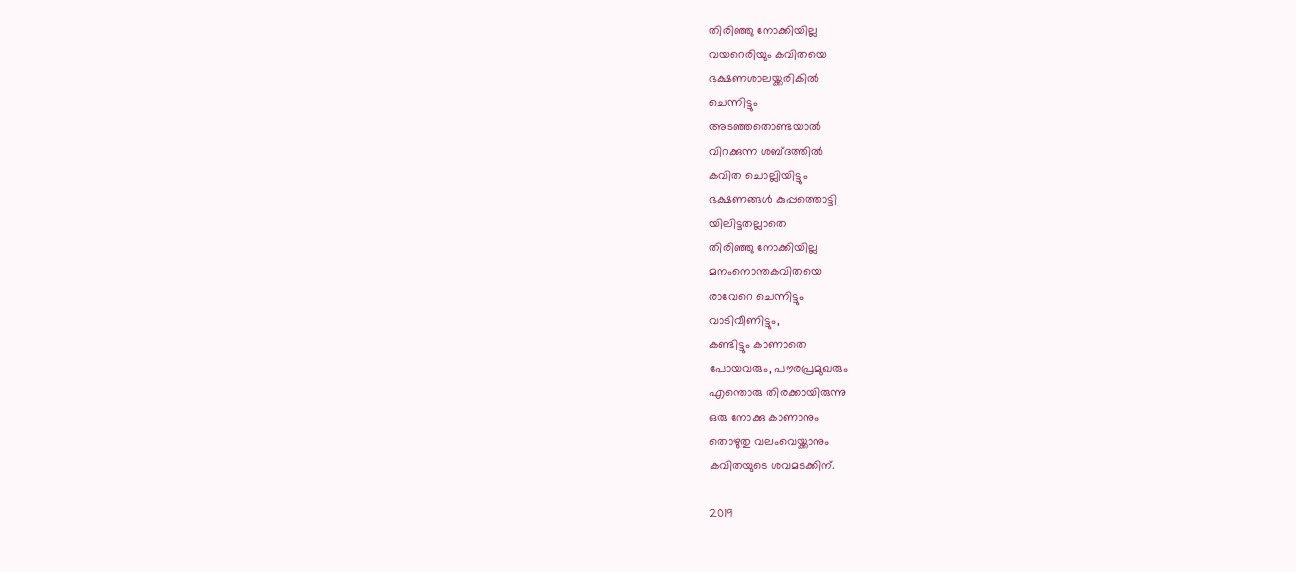തിരിഞ്ഞു നോക്കിയില്ല
വയറെരിയും കവിതയെ
ഭക്ഷണശാലയ്ക്കരികിൽ
ചെന്നിട്ടും
അടഞ്ഞതൊണ്ടയാൽ
വിറക്കുന്ന ശബ്ദത്തിൽ
കവിത ചൊല്ലിയിട്ടും
ഭക്ഷണങ്ങൾ കുപ്പത്തൊട്ടി
യിലിട്ടതല്ലാതെ
തിരിഞ്ഞു നോക്കിയില്ല
മനംനൊന്തകവിതയെ
രാവേറെ ചെന്നിട്ടും
വാടിവീണിട്ടും,
കണ്ടിട്ടും കാണാതെ
പോയവരും, പൗരപ്രമുഖരും
എന്തൊരു തിരക്കായിരുന്നു
ഒരു നോക്കു കാണാനും
തൊഴുതു വലംവെയ്ക്കാനും
കവിതയുടെ ശവമടക്കിന്.

2019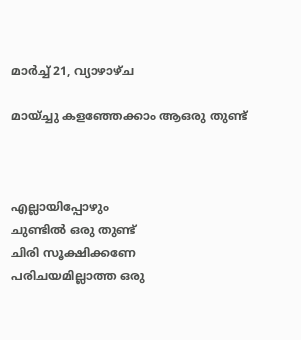മാർച്ച് 21, വ്യാഴാഴ്‌ച

മായ്ച്ചു കളഞ്ഞേക്കാം ആഒരു തുണ്ട്



എല്ലായിപ്പോഴും
ചുണ്ടിൽ ഒരു തുണ്ട്
ചിരി സൂക്ഷിക്കണേ
പരിചയമില്ലാത്ത ഒരു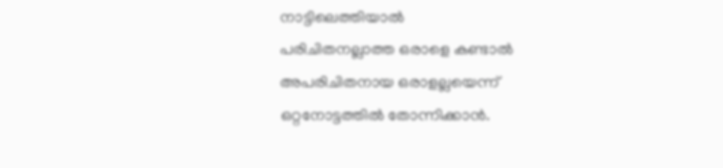നാട്ടിലെത്തിയാൽ
പരിചിതനല്ലാത്ത ഒരാളെ കണ്ടാൽ
അപരിചിതനായ ഒരാളല്ലയെന്ന്
ഒറ്റനോട്ടത്തിൽ തോന്നിക്കാൻ.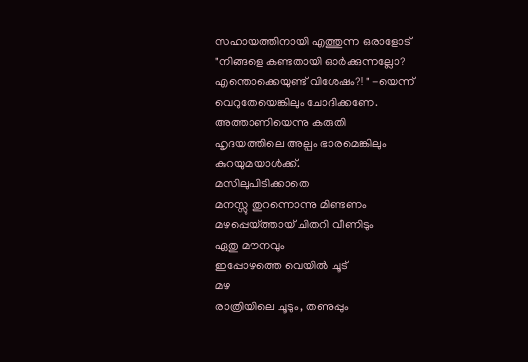സഹായത്തിനായി എത്തുന്ന ഒരാളോട്
"നിങ്ങളെ കണ്ടതായി ഓർക്കുന്നല്ലോ?
എന്തൊക്കെയുണ്ട് വിശേഷം?! " -യെന്ന്
വെറുതേയെങ്കിലും ചോദിക്കണേ.
അത്താണിയെന്നു കരുതി
ഹൃദയത്തിലെ അല്പം ഭാരമെങ്കിലും
കുറയുമയാൾക്ക്.
മസിലുപിടിക്കാതെ
മനസ്സു തുറന്നൊന്നു മിണ്ടണം
മഴപ്പെയ്ത്തായ് ചിതറി വീണിടും
ഏതു മൗനവും
ഇപ്പോഴത്തെ വെയിൽ ചൂട്
മഴ
രാത്രിയിലെ ചൂടും, തണുപ്പും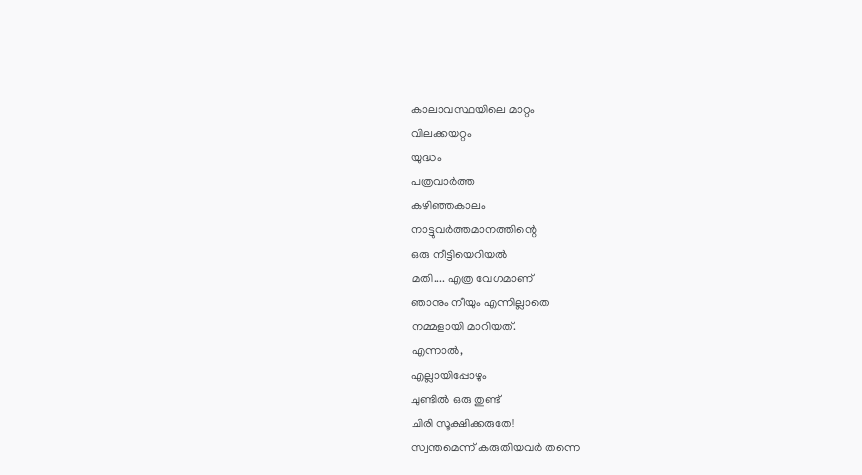കാലാവസ്ഥയിലെ മാറ്റം
വിലക്കയറ്റം
യുദ്ധം
പത്രവാർത്ത
കഴിഞ്ഞകാലം
നാട്ടുവർത്തമാനത്തിന്റെ
ഒരു നീട്ടിയെറിയൽ
മതി.... എത്ര വേഗമാണ്
ഞാനും നീയും എന്നില്ലാതെ
നമ്മളായി മാറിയത്.
എന്നാൽ,
എല്ലായിപ്പോഴും
ചുണ്ടിൽ ഒരു തുണ്ട്
ചിരി സൂക്ഷിക്കരുതേ!
സ്വന്തമെന്ന് കരുതിയവർ തന്നെ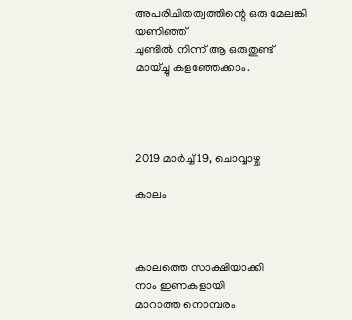അപരിചിതത്വത്തിന്റെ ഒരു മേലങ്കി
യണിഞ്ഞ്
ചുണ്ടിൽ നിന്ന് ആ ഒരുതുണ്ട്
മായ്ച്ചു കളഞ്ഞേക്കാം.




2019 മാർച്ച് 19, ചൊവ്വാഴ്ച

കാലം



കാലത്തെ സാക്ഷിയാക്കി
നാം ഇണകളായി
മാറാത്ത നൊമ്പരം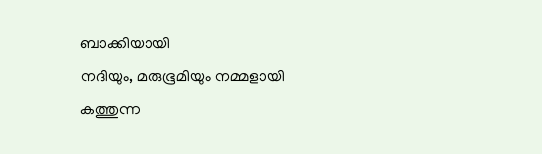ബാക്കിയായി
നദിയും, മരുഭൂമിയും നമ്മളായി
കത്തുന്ന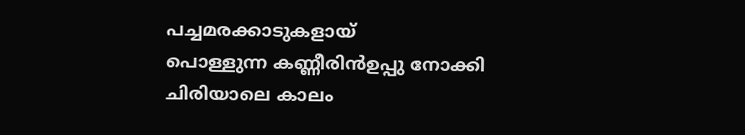പച്ചമരക്കാടുകളായ്
പൊള്ളുന്ന കണ്ണീരിൻഉപ്പു നോക്കി
ചിരിയാലെ കാലം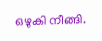ഒഴുകി നീങ്ങി.